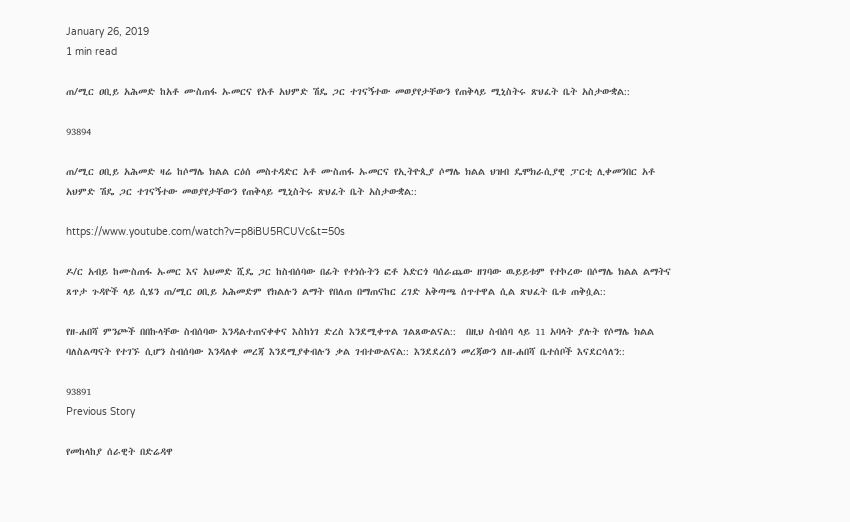January 26, 2019
1 min read

ጠ/ሚር ዐቢይ አሕመድ ከአቶ ሙስጠፋ ኡመርና የአቶ አህምድ ሽዴ ጋር ተገናኝተው መወያየታቸውን የጠቅላይ ሚኒስትሩ ጽህፈት ቤት አስታውቋል::

93894

ጠ/ሚር ዐቢይ አሕመድ ዛሬ ከሶማሌ ክልል ርዕሰ መስተዳድር አቶ ሙስጠፋ ኡመርና የኢትዮጲያ ሶማሌ ክልል ህዝብ ዴሞክራሲያዊ ፓርቲ ሊቀመንበር አቶ አህምድ ሽዴ ጋር ተገናኝተው መወያየታቸውን የጠቅላይ ሚኒስትሩ ጽህፈት ቤት አስታውቋል::

https://www.youtube.com/watch?v=p8iBU5RCUVc&t=50s

ዶ/ር አብይ ከሙስጠፋ ኡመር እና አህመድ ሺዴ ጋር ከስብሰባው በፊት የተነሱትን ፎቶ አድርጎ ባሰራጨው ዘገባው ዉይይቱም የተኮረው በሶማሌ ክልል ልማትና ጸጥታ ጉዳዮች ላይ ሲሄን ጠ/ሚር ዐቢይ አሕመድም የክልሉን ልማት የበለጠ በማጠናከር ረገድ አቅጣጫ ሰጥተዋል ሲል ጽህፈት ቤቱ ጠቅሷል::

የዘ-ሐበሻ ምንጮች በበኩላቸው ስብሰባው እንዳልተጠናቀቀና እስከነገ ድረስ እንደሚቀጥል ገልጸውልናል::  በዚህ ስብሰባ ላይ 11 አባላት ያሉት የሶማሌ ክልል ባለስልጣናት የተገኙ ሲሆን ስብሰባው እንዳለቀ መረጃ እንደሚያቀብሉን ቃል ገብተውልናል:: እንደደረሰን መረጃውን ለዘ-ሐበሻ ቤተሰቦች እናደርሳለን::

93891
Previous Story

የመከላከያ ሰራዊት በድሬዳዋ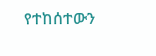የተከሰተውን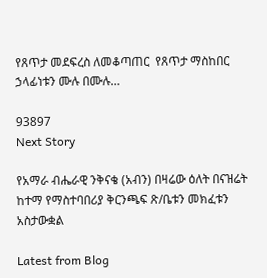የጸጥታ መደፍረስ ለመቆጣጠር  የጸጥታ ማስከበር ኃላፊነቱን ሙሉ በሙሉ…

93897
Next Story

የአማራ ብሔራዊ ንቅናቄ (አብን) በዛሬው ዕለት በናዝሬት ከተማ የማስተባበሪያ ቅርንጫፍ ጽ/ቤቱን መክፈቱን አስታውቋል

Latest from Blog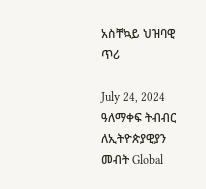አስቸኳይ ህዝባዊ ጥሪ

July 24, 2024 ዓለማቀፍ ትብብር ለኢትዮጵያዊያን መብት Global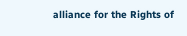alliance for the Rights of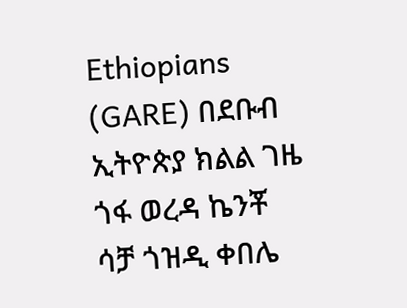Ethiopians (GARE) በደቡብ ኢትዮጵያ ክልል ገዜ ጎፋ ወረዳ ኬንቾ ሳቻ ጎዝዲ ቀበሌ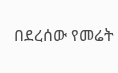በደረሰው የመሬት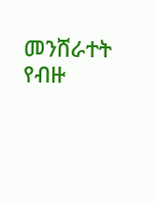መንሸራተት የብዙ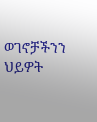ወገኖቻችንን ህይዎት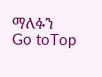ማለፉን
Go toTop